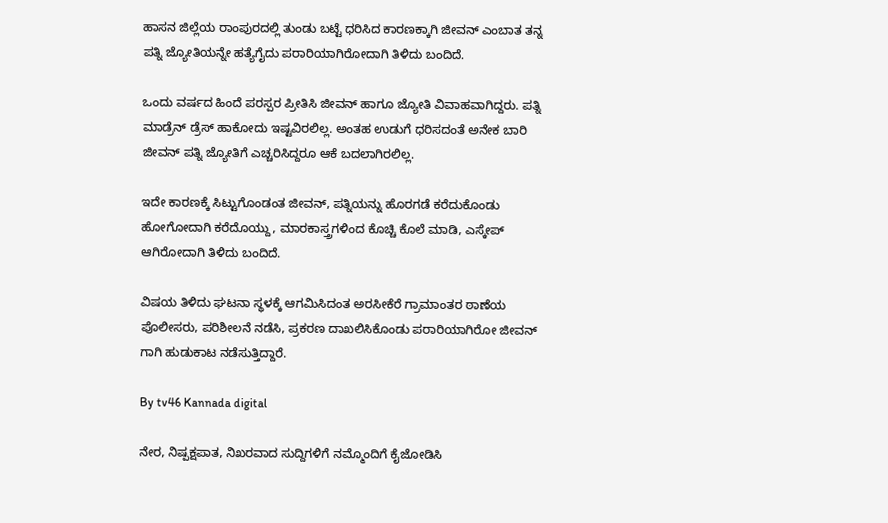ಹಾಸನ ಜಿಲ್ಲೆಯ ರಾಂಪುರದಲ್ಲಿ ತುಂಡು ಬಟ್ಟೆ ಧರಿಸಿದ ಕಾರಣಕ್ಕಾಗಿ ಜೀವನ್ ಎಂಬಾತ ತನ್ನ ಪತ್ನಿ ಜ್ಯೋತಿಯನ್ನೇ ಹತ್ಯೆಗೈದು ಪರಾರಿಯಾಗಿರೋದಾಗಿ ತಿಳಿದು ಬಂದಿದೆ.

ಒಂದು ವರ್ಷದ ಹಿಂದೆ ಪರಸ್ಪರ ಪ್ರೀತಿಸಿ ಜೀವನ್ ಹಾಗೂ ಜ್ಯೋತಿ ವಿವಾಹವಾಗಿದ್ದರು. ಪತ್ನಿ ಮಾಡ್ರೆನ್ ಡ್ರೆಸ್ ಹಾಕೋದು ಇಷ್ಟವಿರಲಿಲ್ಲ. ಅಂತಹ ಉಡುಗೆ ಧರಿಸದಂತೆ ಅನೇಕ ಬಾರಿ ಜೀವನ್ ಪತ್ನಿ ಜ್ಯೋತಿಗೆ ಎಚ್ಚರಿಸಿದ್ದರೂ ಆಕೆ ಬದಲಾಗಿರಲಿಲ್ಲ.

ಇದೇ ಕಾರಣಕ್ಕೆ ಸಿಟ್ಟುಗೊಂಡಂತ ಜೀವನ್, ಪತ್ನಿಯನ್ನು ಹೊರಗಡೆ ಕರೆದುಕೊಂಡು ಹೋಗೋದಾಗಿ ಕರೆದೊಯ್ದು, ಮಾರಕಾಸ್ತ್ರಗಳಿಂದ ಕೊಚ್ಚಿ ಕೊಲೆ ಮಾಡಿ, ಎಸ್ಕೇಪ್ ಆಗಿರೋದಾಗಿ ತಿಳಿದು ಬಂದಿದೆ.

ವಿಷಯ ತಿಳಿದು ಘಟನಾ ಸ್ಥಳಕ್ಕೆ ಆಗಮಿಸಿದಂತ ಅರಸೀಕೆರೆ ಗ್ರಾಮಾಂತರ ಠಾಣೆಯ ಪೊಲೀಸರು, ಪರಿಶೀಲನೆ ನಡೆಸಿ, ಪ್ರಕರಣ ದಾಖಲಿಸಿಕೊಂಡು ಪರಾರಿಯಾಗಿರೋ ಜೀವನ್ ಗಾಗಿ ಹುಡುಕಾಟ ನಡೆಸುತ್ತಿದ್ದಾರೆ.

By tv46 Kannada digital

ನೇರ, ನಿಷ್ಪಕ್ಷಪಾತ, ನಿಖರವಾದ ಸುದ್ದಿಗಳಿಗೆ ನಮ್ಮೊಂದಿಗೆ ಕೈಜೋಡಿಸಿ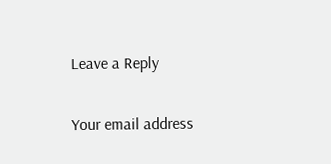Leave a Reply

Your email address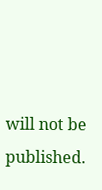will not be published.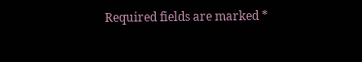Required fields are marked *